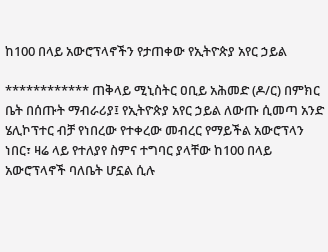ከ100 በላይ አውሮፕላኖችን የታጠቀው የኢትዮጵያ አየር ኃይል

************ ጠቅላይ ሚኒስትር ዐቢይ አሕመድ (ዶ/ር) በምክር ቤት በሰጡት ማብራሪያ፤ የኢትዮጵያ አየር ኃይል ለውጡ ሲመጣ አንድ ሄሊኮፕተር ብቻ የነበረው የተቀረው መብረር የማይችል አውሮፕላን ነበር፣ ዛሬ ላይ የተለያየ ስምና ተግባር ያላቸው ከ100 በላይ አውሮፕላኖች ባለቤት ሆኗል ሲሉ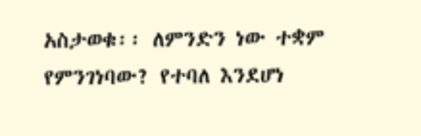አስታወቁ፡፡ ለምንድን ነው ተቋም የምንገነባው? የተባለ እንደሆነ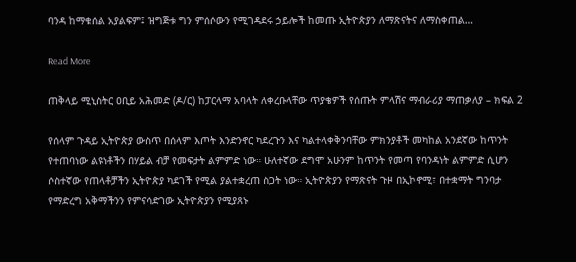ባንዳ ከማቁሰል አያልፍም፤ ዝግጅቱ ግን ምሰሶውን የሚገዳደሩ ኃይሎች ከመጡ ኢትዮጵያን ለማጽናትና ለማስቀጠል…

Read More

ጠቅላይ ሚኒስትር ዐቢይ አሕመድ (ዶ/ር) ከፓርላማ አባላት ለቀረቡላቸው ጥያቄዎች የሰጡት ምላሽና ማብራሪያ ማጠቃለያ – ክፍል 2

የሰላም ጉዳይ ኢትዮጵያ ውስጥ በሰላም እጦት እንድንኖር ካደረጉን እና ካልተላቀቅንባቸው ምክንያቶች መካከል አንደኛው ከጥንት የተጠባነው ልዩነቶችን በሃይል ብቻ የመፍታት ልምምድ ነው። ሁለተኛው ደግሞ አሁንም ከጥንት የመጣ የባንዳነት ልምምድ ሲሆን ሶስተኛው የጠላቶቻችን ኢትዮጵያ ካደገች የሚል ያልተቋረጠ ስጋት ነው። ኢትዮጵያን የማጽናት ጉዞ በኢኮኖሚ፣ በተቋማት ግንባታ የማድረግ አቅማችንን የምናሳድገው ኢትዮጵያን የሚያጸኑ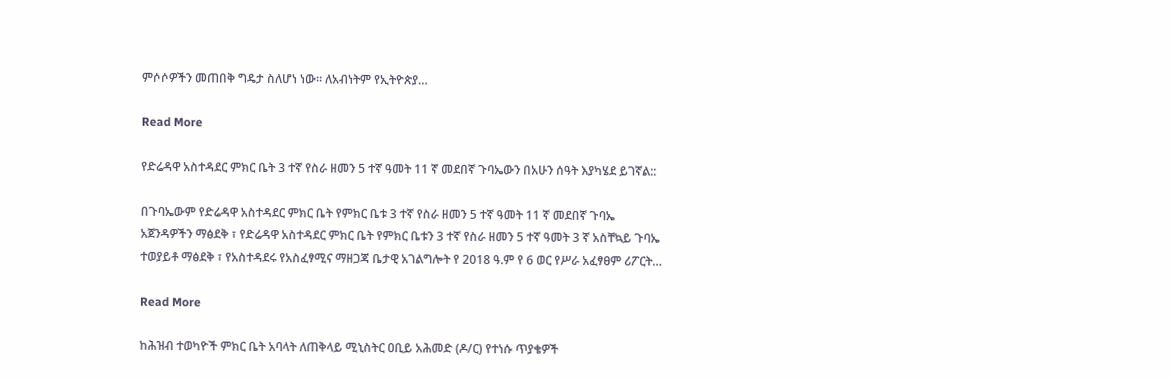ምሶሶዎችን መጠበቅ ግዴታ ስለሆነ ነው። ለአብነትም የኢትዮጵያ…

Read More

የድሬዳዋ አስተዳደር ምክር ቤት 3 ተኛ የስራ ዘመን 5 ተኛ ዓመት 11 ኛ መደበኛ ጉባኤውን በአሁን ሰዓት እያካሄደ ይገኛል::

በጉባኤውም የድሬዳዋ አስተዳደር ምክር ቤት የምክር ቤቱ 3 ተኛ የስራ ዘመን 5 ተኛ ዓመት 11 ኛ መደበኛ ጉባኤ አጀንዳዎችን ማፅደቅ ፣ የድሬዳዋ አስተዳደር ምክር ቤት የምክር ቤቱን 3 ተኛ የስራ ዘመን 5 ተኛ ዓመት 3 ኛ አስቸኳይ ጉባኤ ተወያይቶ ማፅደቅ ፣ የአስተዳደሩ የአስፈፃሚና ማዘጋጃ ቤታዊ አገልግሎት የ 2018 ዓ.ም የ 6 ወር የሥራ አፈፃፀም ሪፖርት…

Read More

ከሕዝብ ተወካዮች ምክር ቤት አባላት ለጠቅላይ ሚኒስትር ዐቢይ አሕመድ (ዶ/ር) የተነሱ ጥያቄዎች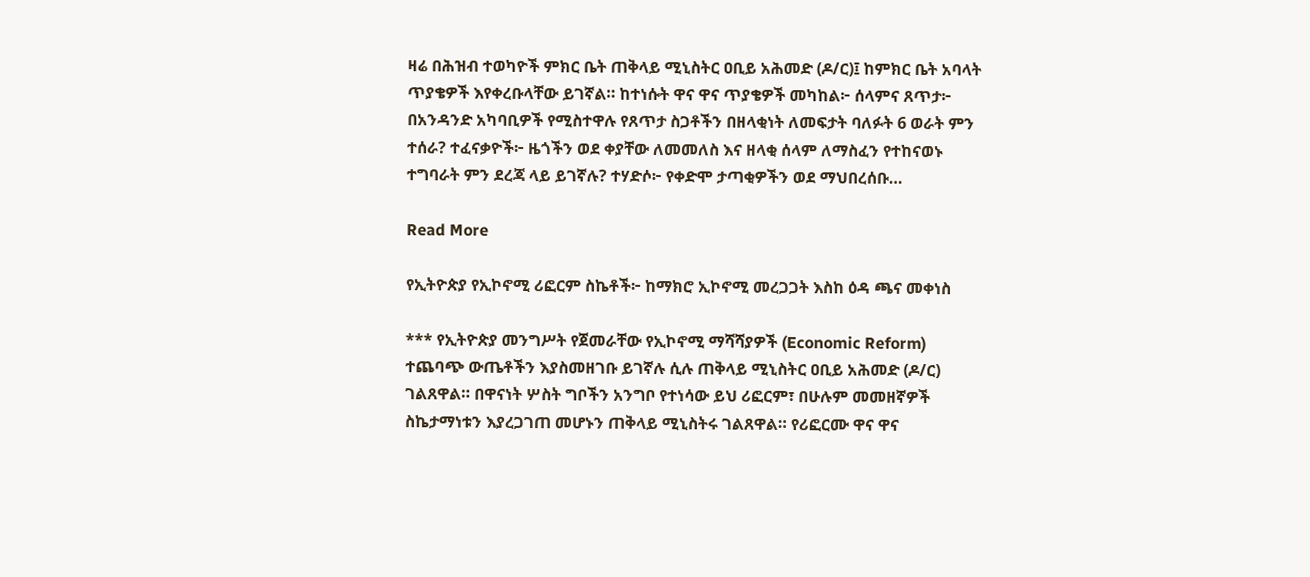ዛሬ በሕዝብ ተወካዮች ምክር ቤት ጠቅላይ ሚኒስትር ዐቢይ አሕመድ (ዶ/ር)፤ ከምክር ቤት አባላት ጥያቄዎች እየቀረቡላቸው ይገኛል። ከተነሱት ዋና ዋና ጥያቄዎች መካከል፦ ሰላምና ጸጥታ፦ በአንዳንድ አካባቢዎች የሚስተዋሉ የጸጥታ ስጋቶችን በዘላቂነት ለመፍታት ባለፉት 6 ወራት ምን ተሰራ? ተፈናቃዮች፦ ዜጎችን ወደ ቀያቸው ለመመለስ እና ዘላቂ ሰላም ለማስፈን የተከናወኑ ተግባራት ምን ደረጃ ላይ ይገኛሉ? ተሃድሶ፦ የቀድሞ ታጣቂዎችን ወደ ማህበረሰቡ…

Read More

የኢትዮጵያ የኢኮኖሚ ሪፎርም ስኬቶች፦ ከማክሮ ኢኮኖሚ መረጋጋት እስከ ዕዳ ጫና መቀነስ

*** የኢትዮጵያ መንግሥት የጀመራቸው የኢኮኖሚ ማሻሻያዎች (Economic Reform) ተጨባጭ ውጤቶችን እያስመዘገቡ ይገኛሉ ሲሉ ጠቅላይ ሚኒስትር ዐቢይ አሕመድ (ዶ/ር) ገልጸዋል። በዋናነት ሦስት ግቦችን አንግቦ የተነሳው ይህ ሪፎርም፣ በሁሉም መመዘኛዎች ስኬታማነቱን እያረጋገጠ መሆኑን ጠቅላይ ሚኒስትሩ ገልጸዋል። የሪፎርሙ ዋና ዋና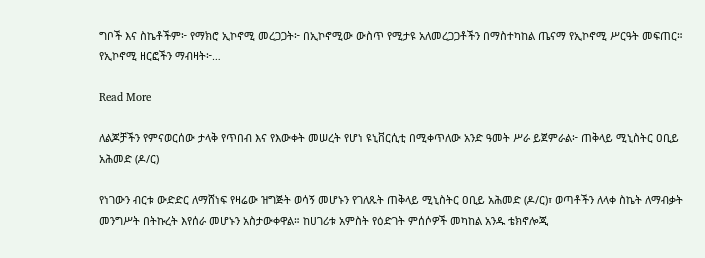ግቦች እና ስኬቶችም፦ የማክሮ ኢኮኖሚ መረጋጋት፦ በኢኮኖሚው ውስጥ የሚታዩ አለመረጋጋቶችን በማስተካከል ጤናማ የኢኮኖሚ ሥርዓት መፍጠር። የኢኮኖሚ ዘርፎችን ማብዛት፦…

Read More

ለልጆቻችን የምናወርሰው ታላቅ የጥበብ እና የእውቀት መሠረት የሆነ ዩኒቨርሲቲ በሚቀጥለው አንድ ዓመት ሥራ ይጀምራል፦ ጠቅላይ ሚኒስትር ዐቢይ አሕመድ (ዶ/ር)

የነገውን ብርቱ ውድድር ለማሸነፍ የዛሬው ዝግጅት ወሳኝ መሆኑን የገለጹት ጠቅላይ ሚኒስትር ዐቢይ አሕመድ (ዶ/ር)፣ ወጣቶችን ለላቀ ስኬት ለማብቃት መንግሥት በትኩረት እየሰራ መሆኑን አስታውቀዋል። ከሀገሪቱ አምስት የዕድገት ምሰሶዎች መካከል አንዱ ቴክኖሎጂ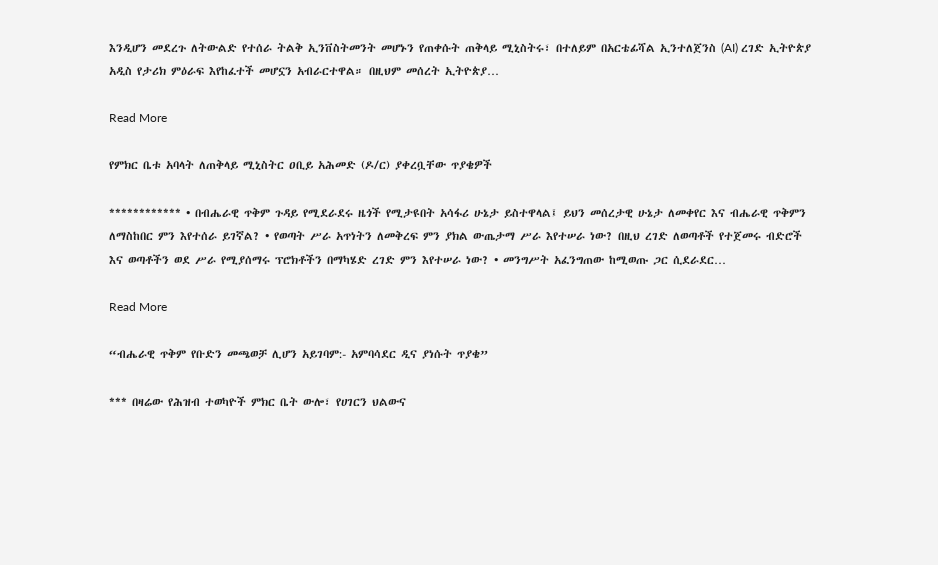እንዲሆን መደረጉ ለትውልድ የተሰራ ትልቅ ኢንቨስትመንት መሆኑን የጠቀሱት ጠቅላይ ሚኒስትሩ፣ በተለይም በአርቴፊሻል ኢንተለጀንስ (AI) ረገድ ኢትዮጵያ አዲስ የታሪክ ምዕራፍ እየከፈተች መሆኗን አብራርተዋል። በዚህም መሰረት ኢትዮጵያ…

Read More

የምክር ቤቱ አባላት ለጠቅላይ ሚኒስትር ዐቢይ አሕመድ (ዶ/ር) ያቀረቧቸው ጥያቄዎች

************ • በብሔራዊ ጥቅም ጉዳይ የሚደራደሩ ዜጎች የሚታዩበት አሳፋሪ ሁኔታ ይስተዋላል፤ ይህን መሰረታዊ ሁኔታ ለመቀየር እና ብሔራዊ ጥቅምን ለማስከበር ምን እየተሰራ ይገኛል? • የወጣት ሥራ አጥነትን ለመቅረፍ ምን ያክል ውጤታማ ሥራ እየተሠራ ነው? በዚህ ረገድ ለወጣቶች የተጀመሩ ብድሮች እና ወጣቶችን ወደ ሥራ የሚያሰማሩ ፕሮክቶችን በማካሄድ ረገድ ምን እየተሠራ ነው? • መንግሥት አፈንግጠው ከሚወጡ ጋር ሲደራደር…

Read More

“ብሔራዊ ጥቅም የቡድን መጫወቻ ሊሆን አይገባም:- አምባሳደር ዲና ያነሱት ጥያቄ”

*** በዛሬው የሕዝብ ተወካዮች ምክር ቤት ውሎ፣ የሀገርን ህልውና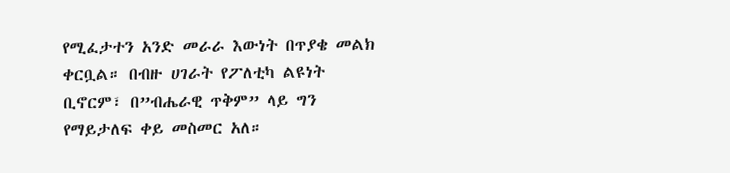የሚፈታተን አንድ መራራ እውነት በጥያቄ መልክ ቀርቧል። በብዙ ሀገራት የፖለቲካ ልዩነት ቢኖርም፣ በ”ብሔራዊ ጥቅም” ላይ ግን የማይታለፍ ቀይ መስመር አለ።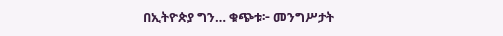በኢትዮጵያ ግን… ቁጭቱ፦ መንግሥታት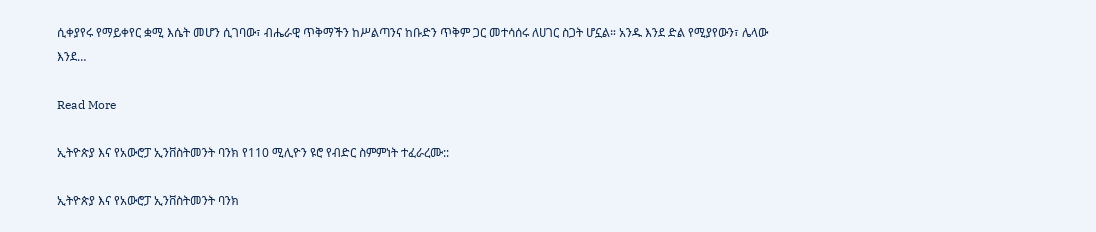ሲቀያየሩ የማይቀየር ቋሚ እሴት መሆን ሲገባው፣ ብሔራዊ ጥቅማችን ከሥልጣንና ከቡድን ጥቅም ጋር መተሳሰሩ ለሀገር ስጋት ሆኗል። አንዱ እንደ ድል የሚያየውን፣ ሌላው እንደ…

Read More

ኢትዮጵያ እና የአውሮፓ ኢንቨስትመንት ባንክ የ110 ሚሊዮን ዩሮ የብድር ስምምነት ተፈራረሙ::

ኢትዮጵያ እና የአውሮፓ ኢንቨስትመንት ባንክ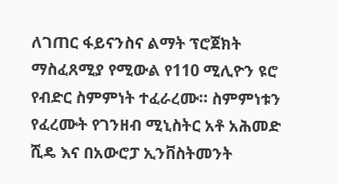ለገጠር ፋይናንስና ልማት ፕሮጀክት ማስፈጸሚያ የሚውል የ110 ሚሊዮን ዩሮ የብድር ስምምነት ተፈራረሙ። ስምምነቱን የፈረሙት የገንዘብ ሚኒስትር አቶ አሕመድ ሺዴ እና በአውሮፓ ኢንቨስትመንት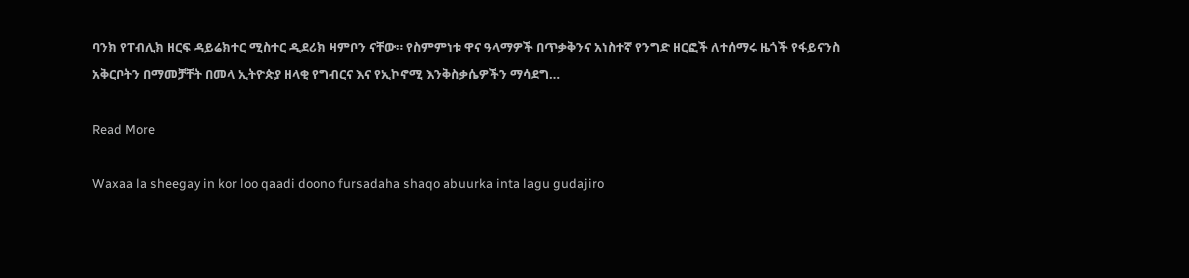ባንክ የፐብሊክ ዘርፍ ዳይሬክተር ሚስተር ዲደሪክ ዛምቦን ናቸው። የስምምነቱ ዋና ዓላማዎች በጥቃቅንና አነስተኛ የንግድ ዘርፎች ለተሰማሩ ዜጎች የፋይናንስ አቅርቦትን በማመቻቸት በመላ ኢትዮጵያ ዘላቂ የግብርና እና የኢኮኖሚ እንቅስቃሴዎችን ማሳደግ…

Read More

Waxaa la sheegay in kor loo qaadi doono fursadaha shaqo abuurka inta lagu gudajiro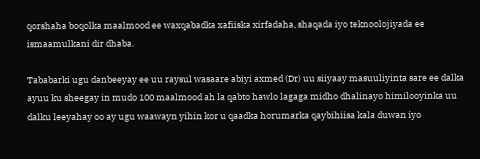qorshaha boqolka maalmood ee waxqabadka xafiiska xirfadaha, shaqada iyo teknoolojiyada ee ismaamulkani dir dhaba.

Tababarki ugu danbeeyay ee uu raysul wasaare abiyi axmed (Dr) uu siiyaay masuuliyinta sare ee dalka ayuu ku sheegay in mudo 100 maalmood ah la qabto hawlo lagaga midho dhalinayo himilooyinka uu dalku leeyahay oo ay ugu waawayn yihin kor u qaadka horumarka qaybihiisa kala duwan iyo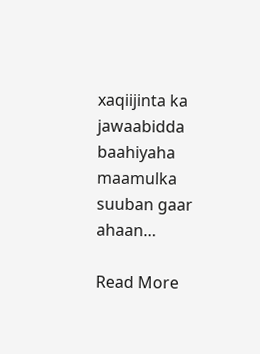xaqiijinta ka jawaabidda baahiyaha maamulka suuban gaar ahaan…

Read More